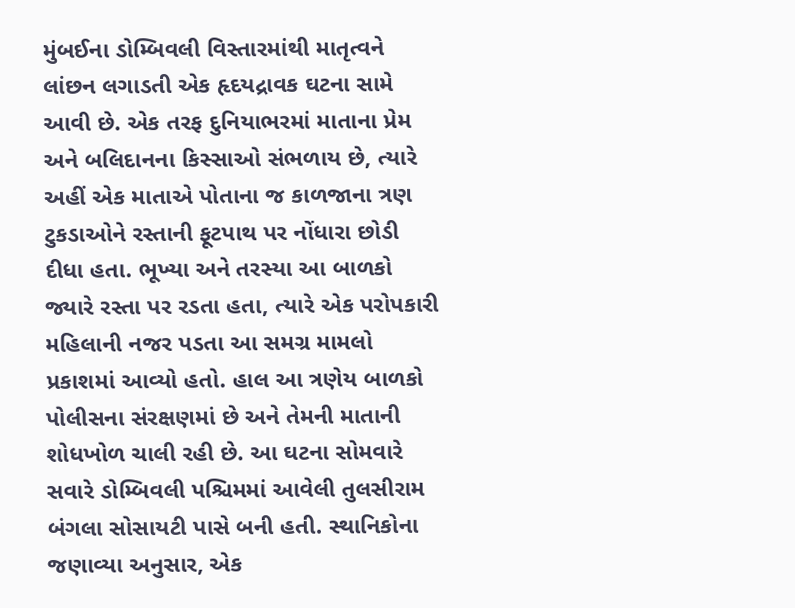મુંબઈના ડોમ્બિવલી વિસ્તારમાંથી માતૃત્વને લાંછન લગાડતી એક હૃદયદ્રાવક ઘટના સામે આવી છે. એક તરફ દુનિયાભરમાં માતાના પ્રેમ અને બલિદાનના કિસ્સાઓ સંભળાય છે, ત્યારે અહીં એક માતાએ પોતાના જ કાળજાના ત્રણ ટુકડાઓને રસ્તાની ફૂટપાથ પર નોંધારા છોડી દીધા હતા. ભૂખ્યા અને તરસ્યા આ બાળકો જ્યારે રસ્તા પર રડતા હતા, ત્યારે એક પરોપકારી મહિલાની નજર પડતા આ સમગ્ર મામલો પ્રકાશમાં આવ્યો હતો. હાલ આ ત્રણેય બાળકો પોલીસના સંરક્ષણમાં છે અને તેમની માતાની શોધખોળ ચાલી રહી છે. આ ઘટના સોમવારે સવારે ડોમ્બિવલી પશ્ચિમમાં આવેલી તુલસીરામ બંગલા સોસાયટી પાસે બની હતી. સ્થાનિકોના જણાવ્યા અનુસાર, એક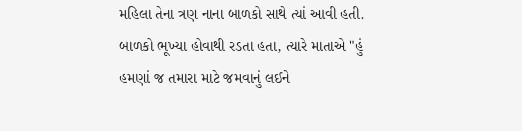મહિલા તેના ત્રણ નાના બાળકો સાથે ત્યાં આવી હતી. બાળકો ભૂખ્યા હોવાથી રડતા હતા, ત્યારે માતાએ "હું હમણાં જ તમારા માટે જમવાનું લઈને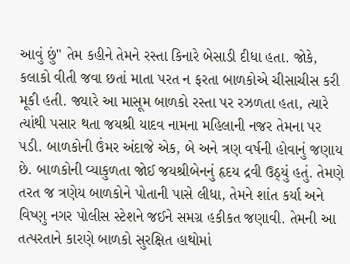આવું છું" તેમ કહીને તેમને રસ્તા કિનારે બેસાડી દીધા હતા. જોકે, કલાકો વીતી જવા છતાં માતા પરત ન ફરતા બાળકોએ ચીસાચીસ કરી મૂકી હતી. જ્યારે આ માસૂમ બાળકો રસ્તા પર રઝળતા હતા, ત્યારે ત્યાંથી પસાર થતા જયશ્રી યાદવ નામના મહિલાની નજર તેમના પર પડી. બાળકોની ઉંમર અંદાજે એક, બે અને ત્રણ વર્ષની હોવાનું જણાય છે. બાળકોની વ્યાકુળતા જોઈ જયશ્રીબેનનું હૃદય દ્રવી ઉઠ્યું હતું. તેમણે તરત જ ત્રણેય બાળકોને પોતાની પાસે લીધા, તેમને શાંત કર્યા અને વિષ્ણુ નગર પોલીસ સ્ટેશને જઈને સમગ્ર હકીકત જણાવી. તેમની આ તત્પરતાને કારણે બાળકો સુરક્ષિત હાથોમાં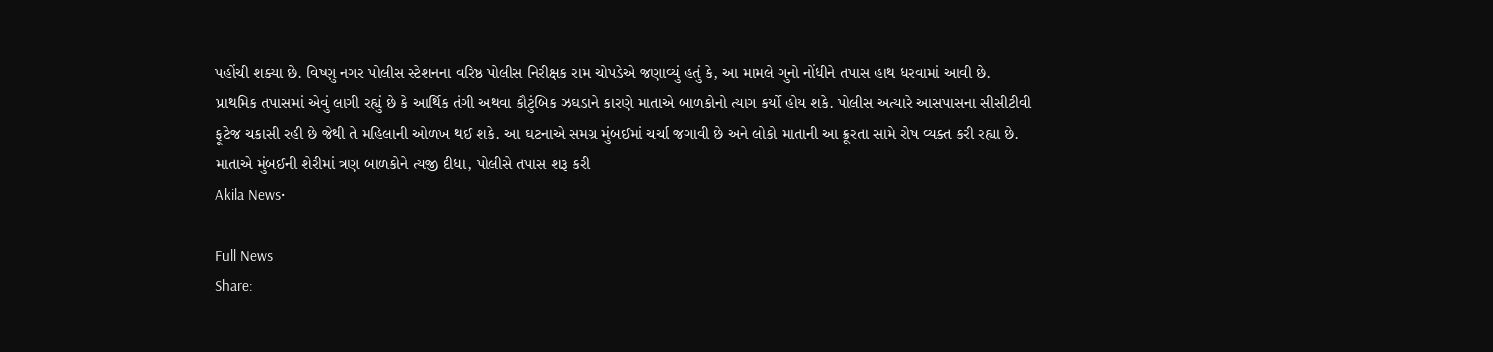પહોંચી શક્યા છે. વિષ્ણુ નગર પોલીસ સ્ટેશનના વરિષ્ઠ પોલીસ નિરીક્ષક રામ ચોપડેએ જણાવ્યું હતું કે, આ મામલે ગુનો નોંધીને તપાસ હાથ ધરવામાં આવી છે. પ્રાથમિક તપાસમાં એવું લાગી રહ્યું છે કે આર્થિક તંગી અથવા કૌટુંબિક ઝઘડાને કારણે માતાએ બાળકોનો ત્યાગ કર્યો હોય શકે. પોલીસ અત્યારે આસપાસના સીસીટીવી ફૂટેજ ચકાસી રહી છે જેથી તે મહિલાની ઓળખ થઈ શકે. આ ઘટનાએ સમગ્ર મુંબઈમાં ચર્ચા જગાવી છે અને લોકો માતાની આ ક્રૂરતા સામે રોષ વ્યક્ત કરી રહ્યા છે.
માતાએ મુંબઈની શેરીમાં ત્રણ બાળકોને ત્યજી દીધા, પોલીસે તપાસ શરૂ કરી
Akila News•

Full News
Share: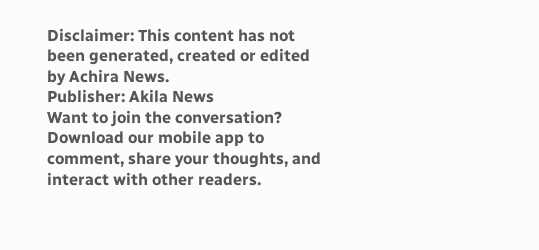Disclaimer: This content has not been generated, created or edited by Achira News.
Publisher: Akila News
Want to join the conversation?
Download our mobile app to comment, share your thoughts, and interact with other readers.